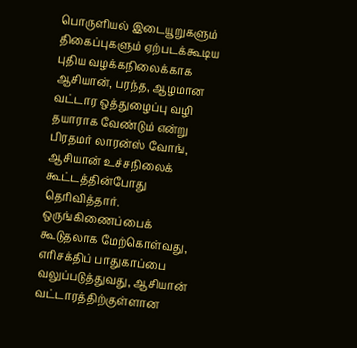பொருளியல் இடையூறுகளும் திகைப்புகளும் ஏற்படக்கூடிய புதிய வழக்கநிலைக்காக ஆசியான், பரந்த, ஆழமான வட்டார ஒத்துழைப்பு வழி தயாராக வேண்டும் என்று பிரதமர் லாரன்ஸ் வோங், ஆசியான் உச்சநிலைக் கூட்டத்தின்போது தெரிவித்தார்.
ஒருங்கிணைப்பைக் கூடுதலாக மேற்கொள்வது, எரிசக்திப் பாதுகாப்பை வலுப்படுத்துவது, ஆசியான் வட்டாரத்திற்குள்ளான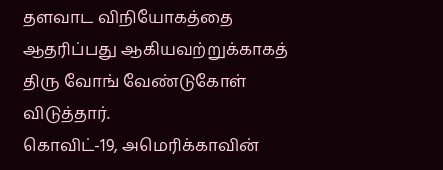தளவாட விநியோகத்தை ஆதரிப்பது ஆகியவற்றுக்காகத் திரு வோங் வேண்டுகோள் விடுத்தார்.
கொவிட்-19, அமெரிக்காவின்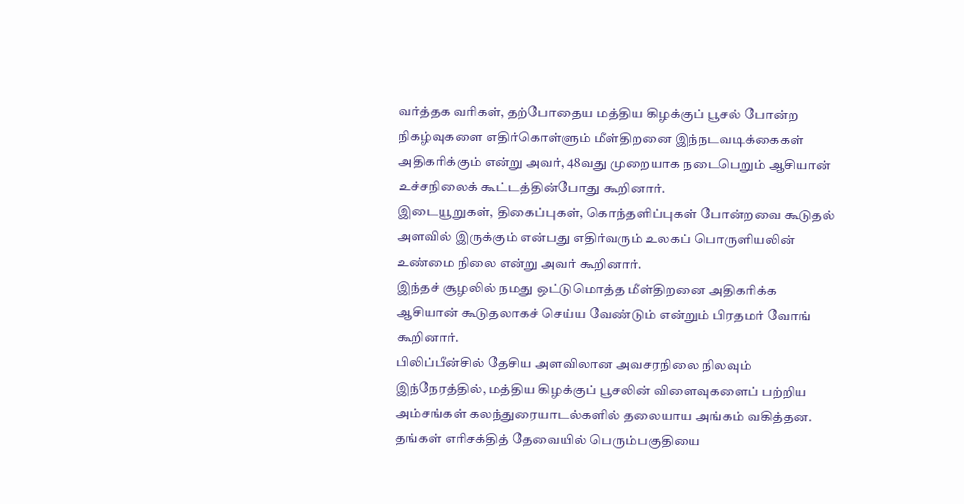வர்த்தக வரிகள், தற்போதைய மத்திய கிழக்குப் பூசல் போன்ற நிகழ்வுகளை எதிர்கொள்ளும் மீள்திறனை இந்நடவடிக்கைகள் அதிகரிக்கும் என்று அவர், 48வது முறையாக நடைபெறும் ஆசியான் உச்சநிலைக் கூட்டத்தின்போது கூறினார்.
இடையூறுகள், திகைப்புகள், கொந்தளிப்புகள் போன்றவை கூடுதல் அளவில் இருக்கும் என்பது எதிர்வரும் உலகப் பொருளியலின் உண்மை நிலை என்று அவர் கூறினார்.
இந்தச் சூழலில் நமது ஒட்டுமொத்த மீள்திறனை அதிகரிக்க ஆசியான் கூடுதலாகச் செய்ய வேண்டும் என்றும் பிரதமர் வோங் கூறினார்.
பிலிப்பீன்சில் தேசிய அளவிலான அவசரநிலை நிலவும் இந்நேரத்தில், மத்திய கிழக்குப் பூசலின் விளைவுகளைப் பற்றிய அம்சங்கள் கலந்துரையாடல்களில் தலையாய அங்கம் வகித்தன.
தங்கள் எரிசக்தித் தேவையில் பெரும்பகுதியை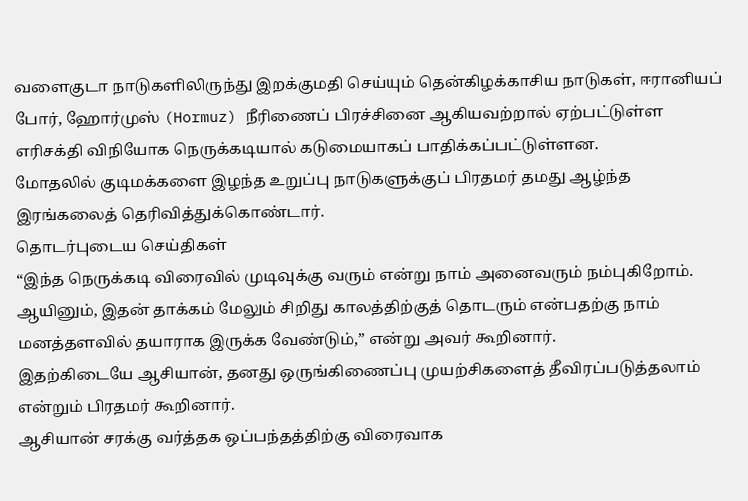வளைகுடா நாடுகளிலிருந்து இறக்குமதி செய்யும் தென்கிழக்காசிய நாடுகள், ஈரானியப் போர், ஹோர்முஸ் (Hormuz) நீரிணைப் பிரச்சினை ஆகியவற்றால் ஏற்பட்டுள்ள எரிசக்தி விநியோக நெருக்கடியால் கடுமையாகப் பாதிக்கப்பட்டுள்ளன.
மோதலில் குடிமக்களை இழந்த உறுப்பு நாடுகளுக்குப் பிரதமர் தமது ஆழ்ந்த இரங்கலைத் தெரிவித்துக்கொண்டார்.
தொடர்புடைய செய்திகள்
“இந்த நெருக்கடி விரைவில் முடிவுக்கு வரும் என்று நாம் அனைவரும் நம்புகிறோம். ஆயினும், இதன் தாக்கம் மேலும் சிறிது காலத்திற்குத் தொடரும் என்பதற்கு நாம் மனத்தளவில் தயாராக இருக்க வேண்டும்,” என்று அவர் கூறினார்.
இதற்கிடையே ஆசியான், தனது ஒருங்கிணைப்பு முயற்சிகளைத் தீவிரப்படுத்தலாம் என்றும் பிரதமர் கூறினார்.
ஆசியான் சரக்கு வர்த்தக ஒப்பந்தத்திற்கு விரைவாக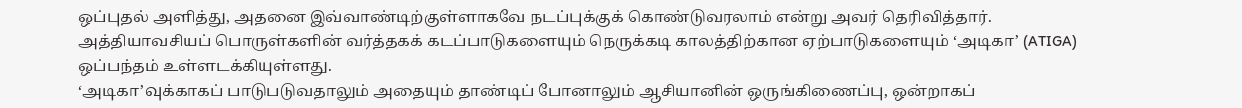ஒப்புதல் அளித்து, அதனை இவ்வாண்டிற்குள்ளாகவே நடப்புக்குக் கொண்டுவரலாம் என்று அவர் தெரிவித்தார்.
அத்தியாவசியப் பொருள்களின் வர்த்தகக் கடப்பாடுகளையும் நெருக்கடி காலத்திற்கான ஏற்பாடுகளையும் ‘அடிகா’ (ATIGA) ஒப்பந்தம் உள்ளடக்கியுள்ளது.
‘அடிகா’வுக்காகப் பாடுபடுவதாலும் அதையும் தாண்டிப் போனாலும் ஆசியானின் ஒருங்கிணைப்பு, ஒன்றாகப்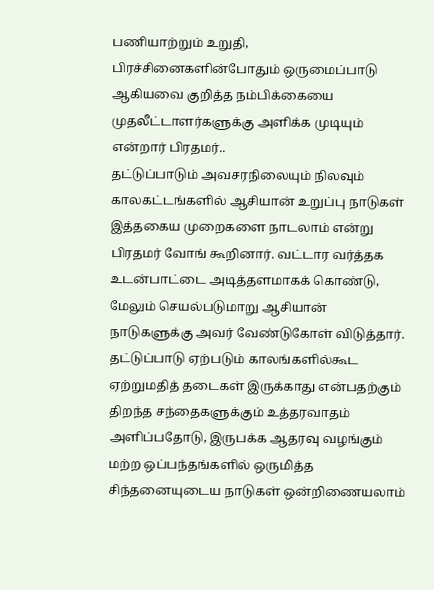பணியாற்றும் உறுதி, பிரச்சினைகளின்போதும் ஒருமைப்பாடு ஆகியவை குறித்த நம்பிக்கையை முதலீட்டாளர்களுக்கு அளிக்க முடியும் என்றார் பிரதமர்..
தட்டுப்பாடும் அவசரநிலையும் நிலவும் காலகட்டங்களில் ஆசியான் உறுப்பு நாடுகள் இத்தகைய முறைகளை நாடலாம் என்று பிரதமர் வோங் கூறினார். வட்டார வர்த்தக உடன்பாட்டை அடித்தளமாகக் கொண்டு, மேலும் செயல்படுமாறு ஆசியான் நாடுகளுக்கு அவர் வேண்டுகோள் விடுத்தார்.
தட்டுப்பாடு ஏற்படும் காலங்களில்கூட ஏற்றுமதித் தடைகள் இருக்காது என்பதற்கும் திறந்த சந்தைகளுக்கும் உத்தரவாதம் அளிப்பதோடு, இருபக்க ஆதரவு வழங்கும் மற்ற ஒப்பந்தங்களில் ஒருமித்த சிந்தனையுடைய நாடுகள் ஒன்றிணையலாம்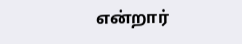என்றார்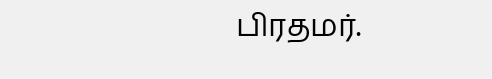பிரதமர்.